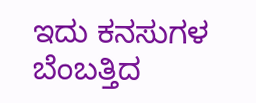ಇದು ಕನಸುಗಳ ಬೆಂಬತ್ತಿದ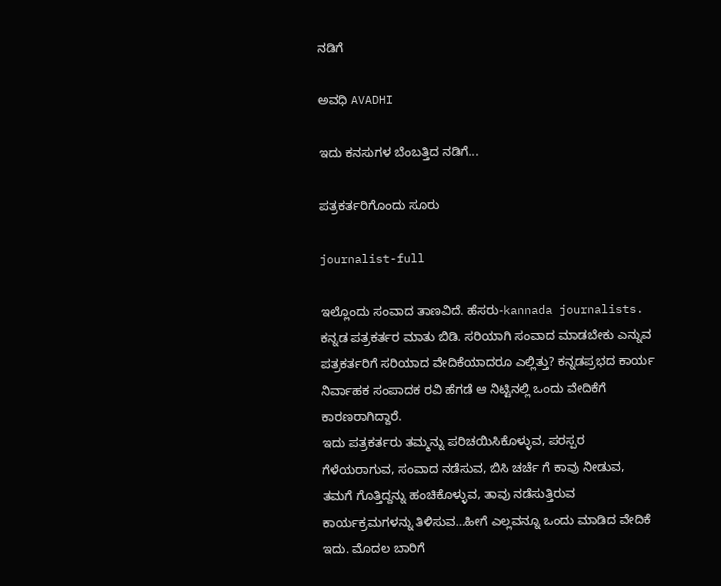ನಡಿಗೆ‍

ಅವಧಿ AVADHI

ಇದು ಕನಸುಗಳ ಬೆಂಬತ್ತಿದ ನಡಿಗೆ...

ಪತ್ರಕರ್ತರಿಗೊಂದು ಸೂರು

journalist-full

ಇಲ್ಲೊಂದು ಸಂವಾದ ತಾಣವಿದೆ. ಹೆಸರು-kannada journalists.
ಕನ್ನಡ ಪತ್ರಕರ್ತರ ಮಾತು ಬಿಡಿ. ಸರಿಯಾಗಿ ಸಂವಾದ ಮಾಡಬೇಕು ಎನ್ನುವ ಪತ್ರಕರ್ತರಿಗೆ ಸರಿಯಾದ ವೇದಿಕೆಯಾದರೂ ಎಲ್ಲಿತ್ತು? ಕನ್ನಡಪ್ರಭದ ಕಾರ್ಯ ನಿರ್ವಾಹಕ ಸಂಪಾದಕ ರವಿ ಹೆಗಡೆ ಆ ನಿಟ್ಟಿನಲ್ಲಿ ಒಂದು ವೇದಿಕೆಗೆ ಕಾರಣರಾಗಿದ್ದಾರೆ.
ಇದು ಪತ್ರಕರ್ತರು ತಮ್ಮನ್ನು ಪರಿಚಯಿಸಿಕೊಳ್ಳುವ, ಪರಸ್ಪರ ಗೆಳೆಯರಾಗುವ, ಸಂವಾದ ನಡೆಸುವ, ಬಿಸಿ ಚರ್ಚೆ ಗೆ ಕಾವು ನೀಡುವ, ತಮಗೆ ಗೊತ್ತಿದ್ದನ್ನು ಹಂಚಿಕೊಳ್ಳುವ, ತಾವು ನಡೆಸುತ್ತಿರುವ ಕಾರ್ಯಕ್ರಮಗಳನ್ನು ತಿಳಿಸುವ…ಹೀಗೆ ಎಲ್ಲವನ್ನೂ ಒಂದು ಮಾಡಿದ ವೇದಿಕೆ ಇದು. ಮೊದಲ ಬಾರಿಗೆ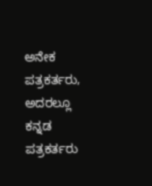ಅನೇಕ ಪತ್ರಕರ್ತರು, ಅದರಲ್ಲೂ ಕನ್ನಡ ಪತ್ರಕರ್ತರು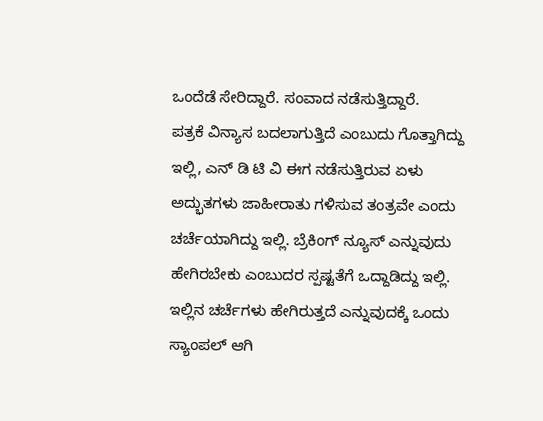ಒಂದೆಡೆ ಸೇರಿದ್ದಾರೆ. ಸಂವಾದ ನಡೆಸುತ್ತಿದ್ದಾರೆ.
ಪತ್ರಕೆ ವಿನ್ಯಾಸ ಬದಲಾಗುತ್ತಿದೆ ಎಂಬುದು ಗೊತ್ತಾಗಿದ್ದು ಇಲ್ಲಿ, ಎನ್ ಡಿ ಟಿ ವಿ ಈಗ ನಡೆಸುತ್ತಿರುವ ಏಳು ಅದ್ಭುತಗಳು ಜಾಹೀರಾತು ಗಳಿಸುವ ತಂತ್ರವೇ ಎಂದು ಚರ್ಚೆಯಾಗಿದ್ದು ಇಲ್ಲಿ. ಬ್ರೆಕಿಂಗ್ ನ್ಯೂಸ್ ಎನ್ನುವುದು ಹೇಗಿರಬೇಕು ಎಂಬುದರ ಸ್ಪಷ್ಟತೆಗೆ ಒದ್ದಾಡಿದ್ದು ಇಲ್ಲಿ. ಇಲ್ಲಿನ ಚರ್ಚೆಗಳು ಹೇಗಿರುತ್ತದೆ ಎನ್ನುವುದಕ್ಕೆ ಒಂದು ಸ್ಯಾಂಪಲ್ ಆಗಿ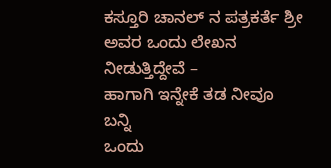ಕಸ್ತೂರಿ ಚಾನಲ್ ನ ಪತ್ರಕರ್ತೆ ಶ್ರೀ ಅವರ ಒಂದು ಲೇಖನ ನೀಡುತ್ತಿದ್ದೇವೆ –
ಹಾಗಾಗಿ ಇನ್ನೇಕೆ ತಡ ನೀವೂ ಬನ್ನಿ
ಒಂದು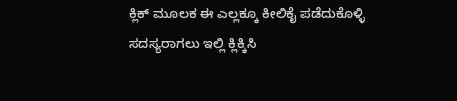ಕ್ಲಿಕ್ ಮೂಲಕ ಈ ಎಲ್ಲಕ್ಕೂ ಕೀಲಿಕೈ ಪಡೆದುಕೊಳ್ಳಿ
ಸದಸ್ಯರಾಗಲು ಇಲ್ಲಿ ಕ್ಲಿಕ್ಕಿಸಿ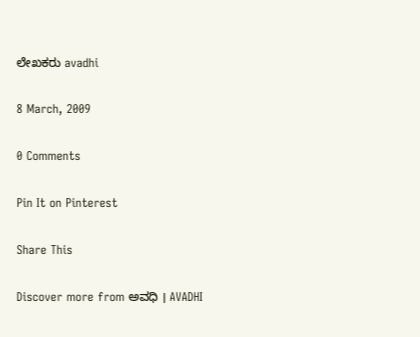ಲೇಖಕರು avadhi

8 March, 2009

0 Comments

Pin It on Pinterest

Share This

Discover more from ಅವಧಿ । AVADHI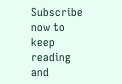Subscribe now to keep reading and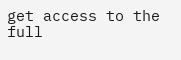get access to the full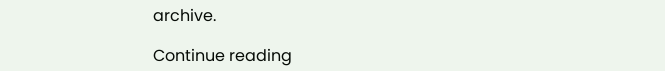archive.

Continue reading